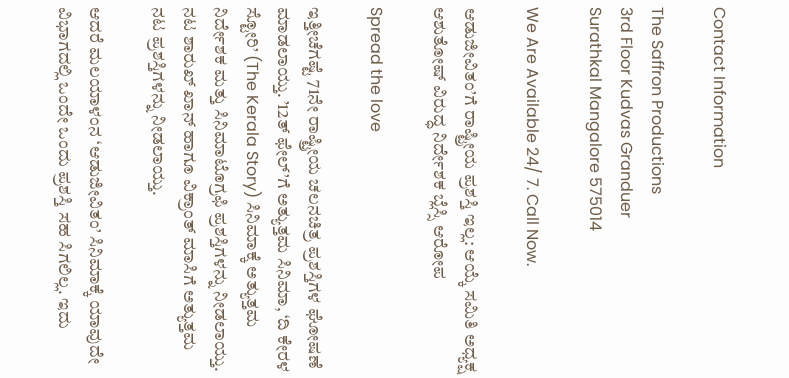Contact Information

The Saffron Productions
3rd Floor Kudvas Granduer
Surathkal Mangalore 575014

We Are Available 24/ 7. Call Now.

ಆಡುಜೀವಿತಂ’ಗೆ ರಾಷ್ಟ್ರೀಯ ಪ್ರಶಸ್ತಿ ಇಲ್ಲ: ಆಯ್ಕೆ ಸಮಿತಿ ಅಧ್ಯಕ್ಷ ಆಶುತೋಷ್ ವಿರುದ್ಧ ನಿರ್ದೇಶಕ ಬ್ಲೆಸ್ಸಿ ಆರೋಪ

Spread the love

ಇತ್ತೀಚೆಗಷ್ಟೆ 71ನೇ ರಾಷ್ಟ್ರೀಯ ಚಲನಚಿತ್ರ ಪ್ರಶಸ್ತಿಗಳ ಘೋಷಣೆ ಮಾಡಲಾಯ್ತು. ’12ತ್ ಫೇಲ್’ಗೆ ಅತ್ಯುತ್ತಮ ಸಿನಿಮಾ, ‘ದಿ ಕೇರಳ ಸ್ಟೋರಿ’ (The Kerala Story) ಸಿನಿಮಾಕ್ಕೆ ಅತ್ಯುತ್ತಮ ನಿರ್ದೇಶಕ ಮತ್ತು ಸಿನಿಮಾಟೊಗ್ರಫಿ ಪ್ರಶಸ್ತಿಗಳನ್ನು ನೀಡಲಾಯ್ತು. ನಟ ಶಾರುಖ್ ಖಾನ್ ಹಾಗೂ ವಿಕ್ರಾಂತ್ ಮಾಸಿಗೆ ಅತ್ಯುತ್ತಮ ನಟ ಪ್ರಶಸ್ತಿಗಳನ್ನು ನೀಡಲಾಯ್ತು.

ಆದರೆ ಮಲಯಾಳಂನ ‘ಆಡುಜೀವಿತಂ’ ಸಿನಿಮಾಕ್ಕೆ ಯಾವುದೇ ವಿಭಾಗದಲ್ಲಿ ಒಂದೇ ಒಂದು ಪ್ರಶಸ್ತಿ ಸಹ ಸಿಗಲಿಲ್ಲ. ಇದು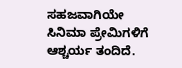ಸಹಜವಾಗಿಯೇ ಸಿನಿಮಾ ಪ್ರೇಮಿಗಳಿಗೆ ಆಶ್ಚರ್ಯ ತಂದಿದೆ.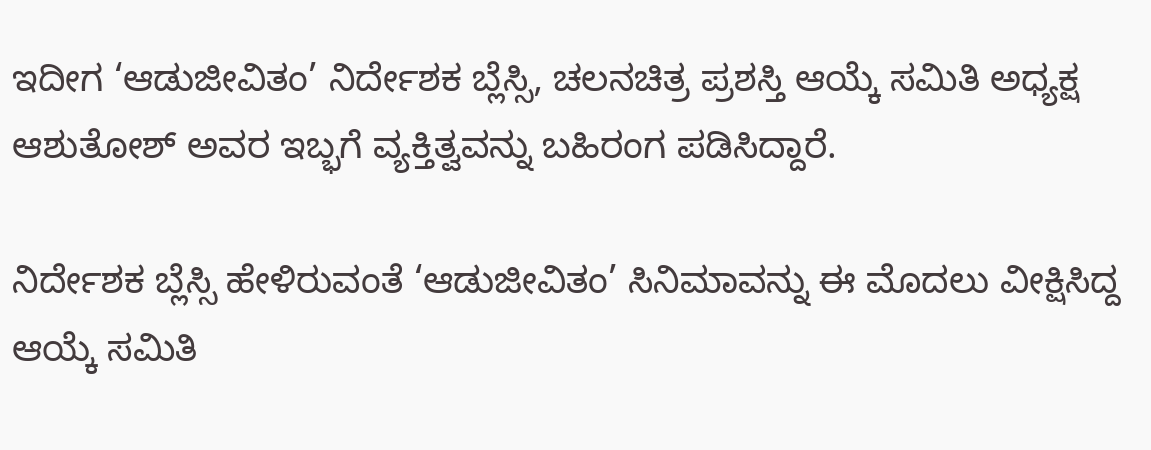ಇದೀಗ ‘ಆಡುಜೀವಿತಂ’ ನಿರ್ದೇಶಕ ಬ್ಲೆಸ್ಸಿ, ಚಲನಚಿತ್ರ ಪ್ರಶಸ್ತಿ ಆಯ್ಕೆ ಸಮಿತಿ ಅಧ್ಯಕ್ಷ ಆಶುತೋಶ್ ಅವರ ಇಬ್ಭಗೆ ವ್ಯಕ್ತಿತ್ವವನ್ನು ಬಹಿರಂಗ ಪಡಿಸಿದ್ದಾರೆ.

ನಿರ್ದೇಶಕ ಬ್ಲೆಸ್ಸಿ ಹೇಳಿರುವಂತೆ ‘ಆಡುಜೀವಿತಂ’ ಸಿನಿಮಾವನ್ನು ಈ ಮೊದಲು ವೀಕ್ಷಿಸಿದ್ದ ಆಯ್ಕೆ ಸಮಿತಿ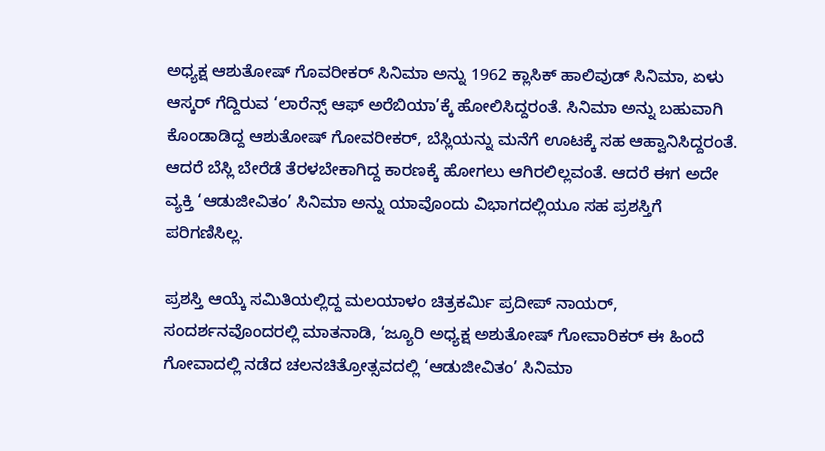ಅಧ್ಯಕ್ಷ ಆಶುತೋಷ್ ಗೊವರೀಕರ್ ಸಿನಿಮಾ ಅನ್ನು 1962 ಕ್ಲಾಸಿಕ್ ಹಾಲಿವುಡ್ ಸಿನಿಮಾ, ಏಳು ಆಸ್ಕರ್ ಗೆದ್ದಿರುವ ‘ಲಾರೆನ್ಸ್ ಆಫ್ ಅರೆಬಿಯಾ’ಕ್ಕೆ ಹೋಲಿಸಿದ್ದರಂತೆ. ಸಿನಿಮಾ ಅನ್ನು ಬಹುವಾಗಿ ಕೊಂಡಾಡಿದ್ದ ಆಶುತೋಷ್ ಗೋವರೀಕರ್, ಬೆಸ್ಲಿಯನ್ನು ಮನೆಗೆ ಊಟಕ್ಕೆ ಸಹ ಆಹ್ವಾನಿಸಿದ್ದರಂತೆ. ಆದರೆ ಬೆಸ್ಲಿ ಬೇರೆಡೆ ತೆರಳಬೇಕಾಗಿದ್ದ ಕಾರಣಕ್ಕೆ ಹೋಗಲು ಆಗಿರಲಿಲ್ಲವಂತೆ. ಆದರೆ ಈಗ ಅದೇ ವ್ಯಕ್ತಿ ‘ಆಡುಜೀವಿತಂ’ ಸಿನಿಮಾ ಅನ್ನು ಯಾವೊಂದು ವಿಭಾಗದಲ್ಲಿಯೂ ಸಹ ಪ್ರಶಸ್ತಿಗೆ ಪರಿಗಣಿಸಿಲ್ಲ.

ಪ್ರಶಸ್ತಿ ಆಯ್ಕೆ ಸಮಿತಿಯಲ್ಲಿದ್ದ ಮಲಯಾಳಂ ಚಿತ್ರಕರ್ಮಿ ಪ್ರದೀಪ್ ನಾಯರ್, ಸಂದರ್ಶನವೊಂದರಲ್ಲಿ ಮಾತನಾಡಿ, ‘ಜ್ಯೂರಿ ಅಧ್ಯಕ್ಷ ಅಶುತೋಷ್ ಗೋವಾರಿಕರ್ ಈ ಹಿಂದೆ ಗೋವಾದಲ್ಲಿ ನಡೆದ ಚಲನಚಿತ್ರೋತ್ಸವದಲ್ಲಿ ‘ಆಡುಜೀವಿತಂ’ ಸಿನಿಮಾ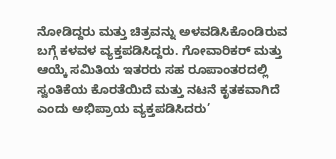ನೋಡಿದ್ದರು ಮತ್ತು ಚಿತ್ರವನ್ನು ಅಳವಡಿಸಿಕೊಂಡಿರುವ ಬಗ್ಗೆ ಕಳವಳ ವ್ಯಕ್ತಪಡಿಸಿದ್ದರು. ಗೋವಾರಿಕರ್ ಮತ್ತು ಆಯ್ಕೆ ಸಮಿತಿಯ ಇತರರು ಸಹ ರೂಪಾಂತರದಲ್ಲಿ ಸ್ವಂತಿಕೆಯ ಕೊರತೆಯಿದೆ ಮತ್ತು ನಟನೆ ಕೃತಕವಾಗಿದೆ ಎಂದು ಅಭಿಪ್ರಾಯ ವ್ಯಕ್ತಪಡಿಸಿದರು’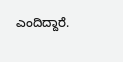ಎಂದಿದ್ದಾರೆ.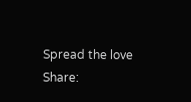Spread the love
Share: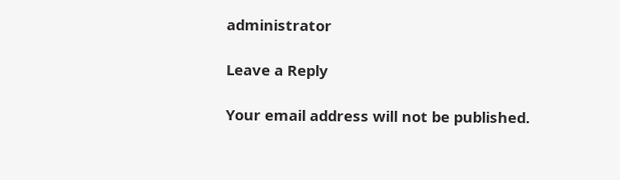administrator

Leave a Reply

Your email address will not be published.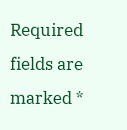Required fields are marked *